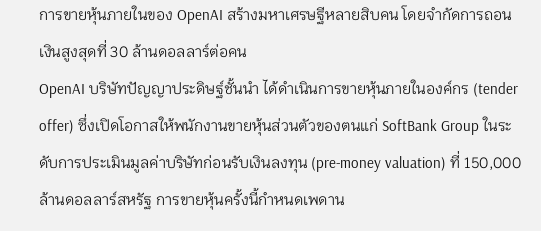การขายหุ้นภายในของ OpenAI สร้างมหาเศรษฐีหลายสิบคน โดยจำกัดการถอนเงินสูงสุดที่ 30 ล้านดอลลาร์ต่อคน
OpenAI บริษัทปัญญาประดิษฐ์ชั้นนำ ได้ดำเนินการขายหุ้นภายในองค์กร (tender offer) ซึ่งเปิดโอกาสให้พนักงานขายหุ้นส่วนตัวของตนแก่ SoftBank Group ในระดับการประเมินมูลค่าบริษัทก่อนรับเงินลงทุน (pre-money valuation) ที่ 150,000 ล้านดอลลาร์สหรัฐ การขายหุ้นครั้งนี้กำหนดเพดาน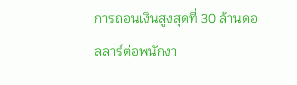การถอนเงินสูงสุดที่ 30 ล้านดอลลาร์ต่อพนักงา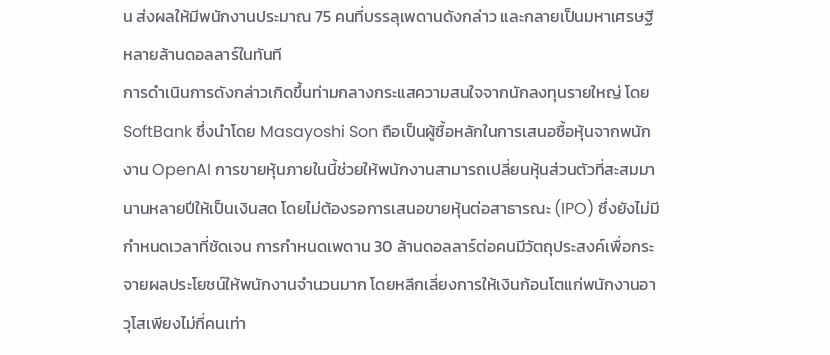น ส่งผลให้มีพนักงานประมาณ 75 คนที่บรรลุเพดานดังกล่าว และกลายเป็นมหาเศรษฐีหลายล้านดอลลาร์ในทันที
การดำเนินการดังกล่าวเกิดขึ้นท่ามกลางกระแสความสนใจจากนักลงทุนรายใหญ่ โดย SoftBank ซึ่งนำโดย Masayoshi Son ถือเป็นผู้ซื้อหลักในการเสนอซื้อหุ้นจากพนักงาน OpenAI การขายหุ้นภายในนี้ช่วยให้พนักงานสามารถเปลี่ยนหุ้นส่วนตัวที่สะสมมานานหลายปีให้เป็นเงินสด โดยไม่ต้องรอการเสนอขายหุ้นต่อสาธารณะ (IPO) ซึ่งยังไม่มีกำหนดเวลาที่ชัดเจน การกำหนดเพดาน 30 ล้านดอลลาร์ต่อคนมีวัตถุประสงค์เพื่อกระจายผลประโยชน์ให้พนักงานจำนวนมาก โดยหลีกเลี่ยงการให้เงินก้อนโตแก่พนักงานอาวุโสเพียงไม่กี่คนเท่า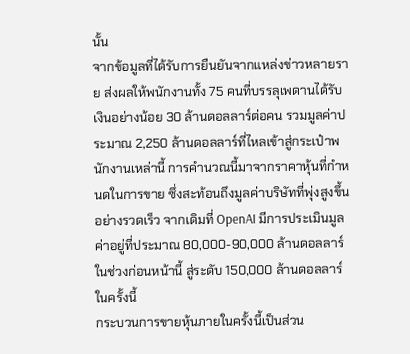นั้น
จากข้อมูลที่ได้รับการยืนยันจากแหล่งข่าวหลายราย ส่งผลให้พนักงานทั้ง 75 คนที่บรรลุเพดานได้รับเงินอย่างน้อย 30 ล้านดอลลาร์ต่อคน รวมมูลค่าประมาณ 2,250 ล้านดอลลาร์ที่ไหลเข้าสู่กระเป๋าพนักงานเหล่านี้ การคำนวณนี้มาจากราคาหุ้นที่กำหนดในการขาย ซึ่งสะท้อนถึงมูลค่าบริษัทที่พุ่งสูงขึ้นอย่างรวดเร็ว จากเดิมที่ OpenAI มีการประเมินมูลค่าอยู่ที่ประมาณ 80,000-90,000 ล้านดอลลาร์ในช่วงก่อนหน้านี้ สู่ระดับ 150,000 ล้านดอลลาร์ในครั้งนี้
กระบวนการขายหุ้นภายในครั้งนี้เป็นส่วน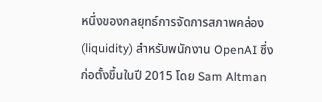หนึ่งของกลยุทธ์การจัดการสภาพคล่อง (liquidity) สำหรับพนักงาน OpenAI ซึ่งก่อตั้งขึ้นในปี 2015 โดย Sam Altman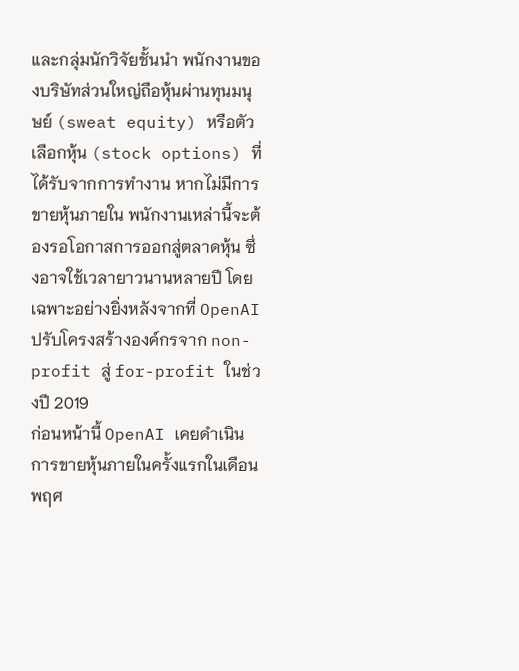และกลุ่มนักวิจัยชั้นนำ พนักงานของบริษัทส่วนใหญ่ถือหุ้นผ่านทุนมนุษย์ (sweat equity) หรือตัวเลือกหุ้น (stock options) ที่ได้รับจากการทำงาน หากไม่มีการขายหุ้นภายใน พนักงานเหล่านี้จะต้องรอโอกาสการออกสู่ตลาดหุ้น ซึ่งอาจใช้เวลายาวนานหลายปี โดยเฉพาะอย่างยิ่งหลังจากที่ OpenAI ปรับโครงสร้างองค์กรจาก non-profit สู่ for-profit ในช่วงปี 2019
ก่อนหน้านี้ OpenAI เคยดำเนินการขายหุ้นภายในครั้งแรกในเดือนพฤศ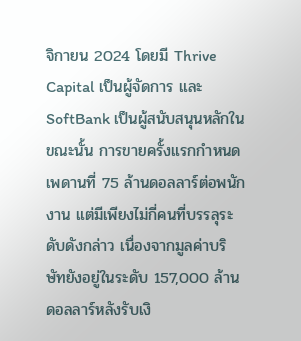จิกายน 2024 โดยมี Thrive Capital เป็นผู้จัดการ และ SoftBank เป็นผู้สนับสนุนหลักในขณะนั้น การขายครั้งแรกกำหนดเพดานที่ 75 ล้านดอลลาร์ต่อพนักงาน แต่มีเพียงไม่กี่คนที่บรรลุระดับดังกล่าว เนื่องจากมูลค่าบริษัทยังอยู่ในระดับ 157,000 ล้านดอลลาร์หลังรับเงิ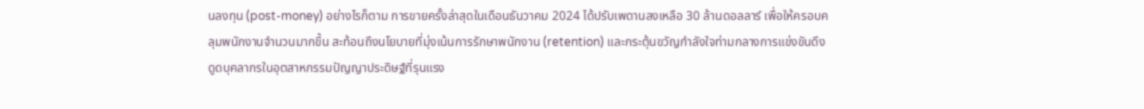นลงทุน (post-money) อย่างไรก็ตาม การขายครั้งล่าสุดในเดือนธันวาคม 2024 ได้ปรับเพดานลงเหลือ 30 ล้านดอลลาร์ เพื่อให้ครอบคลุมพนักงานจำนวนมากขึ้น สะท้อนถึงนโยบายที่มุ่งเน้นการรักษาพนักงาน (retention) และกระตุ้นขวัญกำลังใจท่ามกลางการแข่งขันดึงดูดบุคลากรในอุตสาหกรรมปัญญาประดิษฐ์ที่รุนแรง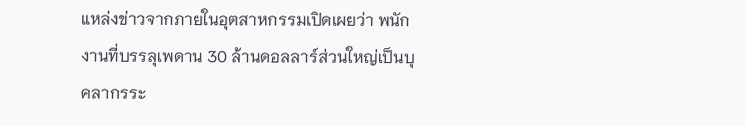แหล่งข่าวจากภายในอุตสาหกรรมเปิดเผยว่า พนักงานที่บรรลุเพดาน 30 ล้านดอลลาร์ส่วนใหญ่เป็นบุคลากรระ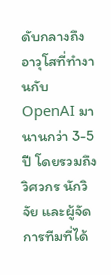ดับกลางถึงอาวุโสที่ทำงานกับ OpenAI มานานกว่า 3-5 ปี โดยรวมถึงวิศวกร นักวิจัย และผู้จัดการทีมที่ได้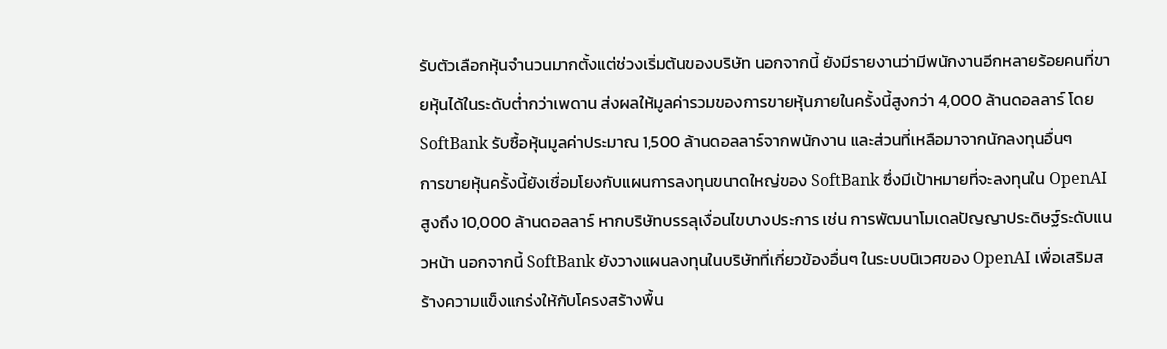รับตัวเลือกหุ้นจำนวนมากตั้งแต่ช่วงเริ่มต้นของบริษัท นอกจากนี้ ยังมีรายงานว่ามีพนักงานอีกหลายร้อยคนที่ขายหุ้นได้ในระดับต่ำกว่าเพดาน ส่งผลให้มูลค่ารวมของการขายหุ้นภายในครั้งนี้สูงกว่า 4,000 ล้านดอลลาร์ โดย SoftBank รับซื้อหุ้นมูลค่าประมาณ 1,500 ล้านดอลลาร์จากพนักงาน และส่วนที่เหลือมาจากนักลงทุนอื่นๆ
การขายหุ้นครั้งนี้ยังเชื่อมโยงกับแผนการลงทุนขนาดใหญ่ของ SoftBank ซึ่งมีเป้าหมายที่จะลงทุนใน OpenAI สูงถึง 10,000 ล้านดอลลาร์ หากบริษัทบรรลุเงื่อนไขบางประการ เช่น การพัฒนาโมเดลปัญญาประดิษฐ์ระดับแนวหน้า นอกจากนี้ SoftBank ยังวางแผนลงทุนในบริษัทที่เกี่ยวข้องอื่นๆ ในระบบนิเวศของ OpenAI เพื่อเสริมสร้างความแข็งแกร่งให้กับโครงสร้างพื้น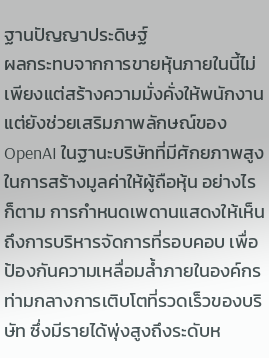ฐานปัญญาประดิษฐ์
ผลกระทบจากการขายหุ้นภายในนี้ไม่เพียงแต่สร้างความมั่งคั่งให้พนักงาน แต่ยังช่วยเสริมภาพลักษณ์ของ OpenAI ในฐานะบริษัทที่มีศักยภาพสูงในการสร้างมูลค่าให้ผู้ถือหุ้น อย่างไรก็ตาม การกำหนดเพดานแสดงให้เห็นถึงการบริหารจัดการที่รอบคอบ เพื่อป้องกันความเหลื่อมล้ำภายในองค์กร ท่ามกลางการเติบโตที่รวดเร็วของบริษัท ซึ่งมีรายได้พุ่งสูงถึงระดับห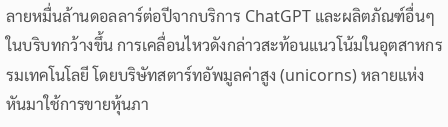ลายหมื่นล้านดอลลาร์ต่อปีจากบริการ ChatGPT และผลิตภัณฑ์อื่นๆ
ในบริบทกว้างขึ้น การเคลื่อนไหวดังกล่าวสะท้อนแนวโน้มในอุตสาหกรรมเทคโนโลยี โดยบริษัทสตาร์ทอัพมูลค่าสูง (unicorns) หลายแห่งหันมาใช้การขายหุ้นภา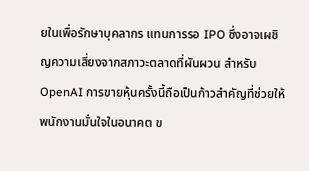ยในเพื่อรักษาบุคลากร แทนการรอ IPO ซึ่งอาจเผชิญความเสี่ยงจากสภาวะตลาดที่ผันผวน สำหรับ OpenAI การขายหุ้นครั้งนี้ถือเป็นก้าวสำคัญที่ช่วยให้พนักงานมั่นใจในอนาคต ข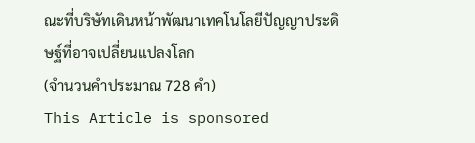ณะที่บริษัทเดินหน้าพัฒนาเทคโนโลยีปัญญาประดิษฐ์ที่อาจเปลี่ยนแปลงโลก
(จำนวนคำประมาณ 728 คำ)
This Article is sponsored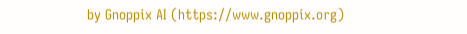by Gnoppix AI (https://www.gnoppix.org)